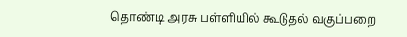தொண்டி அரசு பள்ளியில் கூடுதல் வகுப்பறை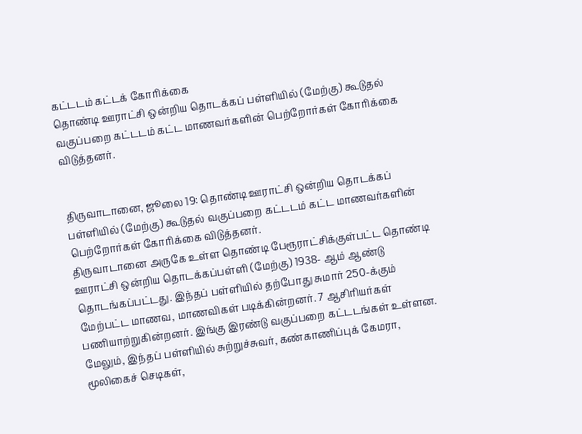கட்டடம் கட்டக் கோரிக்கை
தொண்டி ஊராட்சி ஒன்றிய தொடக்கப் பள்ளியில் (மேற்கு) கூடுதல் வகுப்பறை கட்டடம் கட்ட மாணவர்களின் பெற்றோர்கள் கோரிக்கை விடுத்தனர்.


திருவாடானை, ஜூலை 19: தொண்டி ஊராட்சி ஒன்றிய தொடக்கப் பள்ளியில் (மேற்கு) கூடுதல் வகுப்பறை கட்டடம் கட்ட மாணவர்களின் பெற்றோர்கள் கோரிக்கை விடுத்தனர்.
திருவாடானை அருகே உள்ள தொண்டி பேரூராட்சிக்குள்பட்ட தொண்டி ஊராட்சி ஒன்றிய தொடக்கப்பள்ளி (மேற்கு) 1938- ஆம் ஆண்டு தொடங்கப்பட்டது. இந்தப் பள்ளியில் தற்போது சுமார் 250-க்கும் மேற்பட்ட மாணவ, மாணவிகள் படிக்கின்றனர். 7 ஆசிரியர்கள் பணியாற்றுகின்றனர். இங்கு இரண்டு வகுப்பறை கட்டடங்கள் உள்ளன. மேலும், இந்தப் பள்ளியில் சுற்றுச்சுவர், கண்காணிப்புக் கேமரா, மூலிகைச் செடிகள்,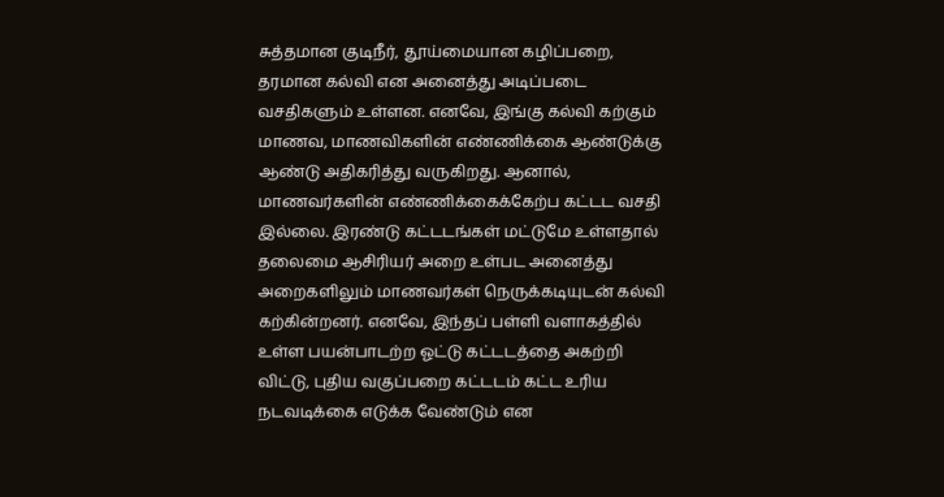சுத்தமான குடிநீர், தூய்மையான கழிப்பறை, தரமான கல்வி என அனைத்து அடிப்படை வசதிகளும் உள்ளன. எனவே, இங்கு கல்வி கற்கும் மாணவ, மாணவிகளின் எண்ணிக்கை ஆண்டுக்கு ஆண்டு அதிகரித்து வருகிறது. ஆனால், மாணவர்களின் எண்ணிக்கைக்கேற்ப கட்டட வசதி இல்லை. இரண்டு கட்டடங்கள் மட்டுமே உள்ளதால் தலைமை ஆசிரியர் அறை உள்பட அனைத்து அறைகளிலும் மாணவர்கள் நெருக்கடியுடன் கல்வி கற்கின்றனர். எனவே, இந்தப் பள்ளி வளாகத்தில் உள்ள பயன்பாடற்ற ஓட்டு கட்டடத்தை அகற்றி விட்டு, புதிய வகுப்பறை கட்டடம் கட்ட உரிய நடவடிக்கை எடுக்க வேண்டும் என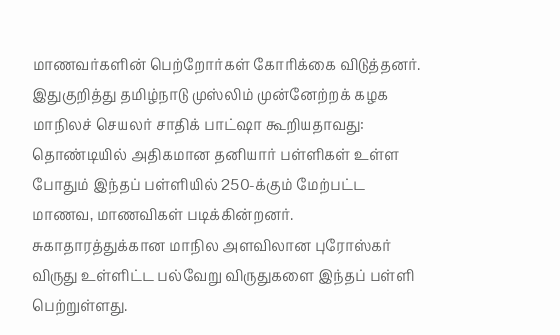மாணவர்களின் பெற்றோர்கள் கோரிக்கை விடுத்தனர்.
இதுகுறித்து தமிழ்நாடு முஸ்லிம் முன்னேற்றக் கழக மாநிலச் செயலர் சாதிக் பாட்ஷா கூறியதாவது:
தொண்டியில் அதிகமான தனியார் பள்ளிகள் உள்ள போதும் இந்தப் பள்ளியில் 250-க்கும் மேற்பட்ட மாணவ, மாணவிகள் படிக்கின்றனர். சுகாதாரத்துக்கான மாநில அளவிலான புரோஸ்கர் விருது உள்ளிட்ட பல்வேறு விருதுகளை இந்தப் பள்ளி பெற்றுள்ளது.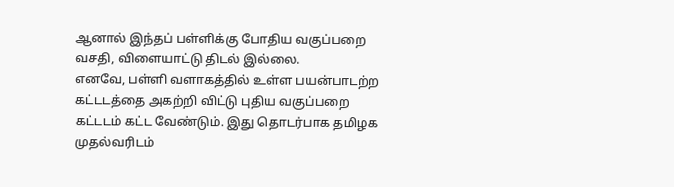ஆனால் இந்தப் பள்ளிக்கு போதிய வகுப்பறை வசதி, விளையாட்டு திடல் இல்லை.
எனவே, பள்ளி வளாகத்தில் உள்ள பயன்பாடற்ற கட்டடத்தை அகற்றி விட்டு புதிய வகுப்பறை கட்டடம் கட்ட வேண்டும். இது தொடர்பாக தமிழக முதல்வரிடம்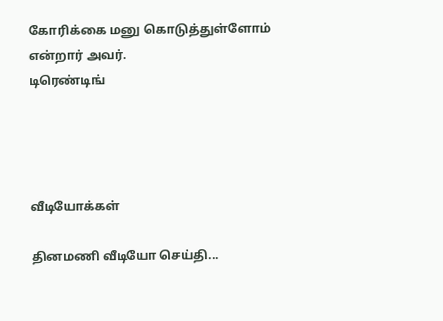கோரிக்கை மனு கொடுத்துள்ளோம் என்றார் அவர்.
டிரெண்டிங்




வீடியோக்கள்

தினமணி வீடியோ செய்தி...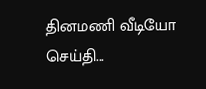தினமணி வீடியோ செய்தி...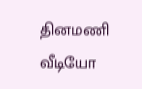தினமணி வீடியோ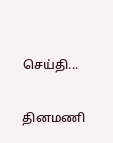செய்தி...

தினமணி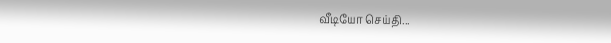வீடியோ செய்தி...